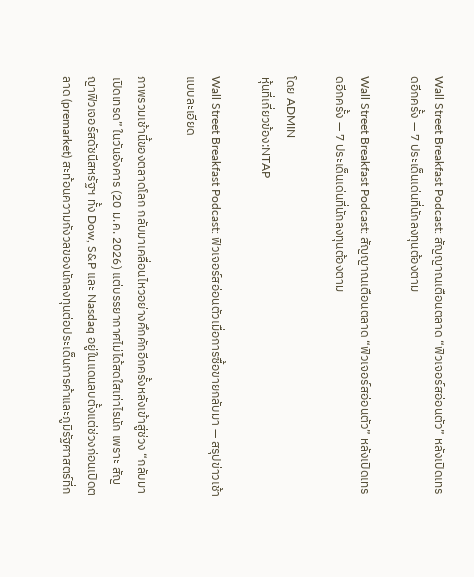Wall Street Breakfast Podcast: สัญญาณเตือนตลาด “ฟิวเจอร์สอ่อนตัว” หลังเปิดเทรดอีกครั้ง — 7 ประเด็นเด่นที่นักลงทุนต้องตาม

Wall Street Breakfast Podcast: สัญญาณเตือนตลาด “ฟิวเจอร์สอ่อนตัว” หลังเปิดเทรดอีกครั้ง — 7 ประเด็นเด่นที่นักลงทุนต้องตาม

โดย ADMIN
หุ้นที่เกี่ยวข้อง:NTAP

Wall Street Breakfast Podcast: ฟิวเจอร์สอ่อนตัวเมื่อการซื้อขายกลับมา — สรุปข่าวเช้าแบบละเอียด

ภาพรวมเช้านี้ของตลาดโลก กลับมาเคลื่อนไหวอย่างคึกคักอีกครั้งหลังเข้าสู่ช่วง “กลับมาเปิดเทรด” ในวันอังคาร (20 ม.ค. 2026) แต่บรรยากาศไม่ได้สดใสเท่าไรนัก เพราะ สัญญาฟิวเจอร์สดัชนีสหรัฐฯ ทั้ง Dow, S&P และ Nasdaq อยู่ในแดนลบตั้งแต่ช่วงก่อนเปิดตลาด (premarket) สะท้อนความกังวลของนักลงทุนต่อประเด็นการค้าและภูมิรัฐศาสตร์ที่ก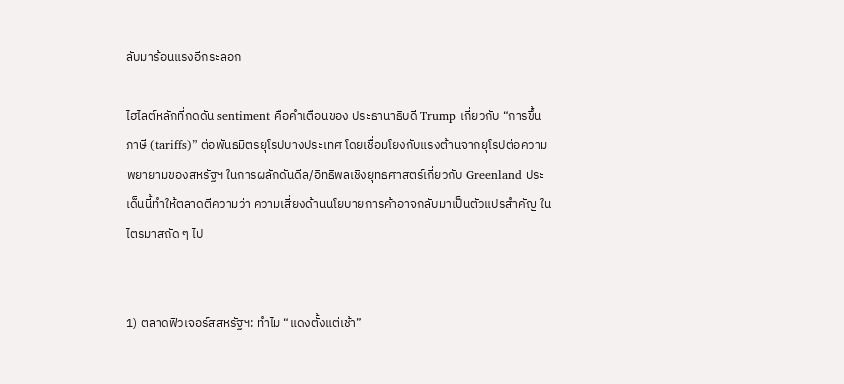ลับมาร้อนแรงอีกระลอก

ไฮไลต์หลักที่กดดัน sentiment คือคำเตือนของ ประธานาธิบดี Trump เกี่ยวกับ “การขึ้นภาษี (tariffs)” ต่อพันธมิตรยุโรปบางประเทศ โดยเชื่อมโยงกับแรงต้านจากยุโรปต่อความพยายามของสหรัฐฯ ในการผลักดันดีล/อิทธิพลเชิงยุทธศาสตร์เกี่ยวกับ Greenland ประเด็นนี้ทำให้ตลาดตีความว่า ความเสี่ยงด้านนโยบายการค้าอาจกลับมาเป็นตัวแปรสำคัญ ในไตรมาสถัด ๆ ไป


1) ตลาดฟิวเจอร์สสหรัฐฯ: ทำไม “แดงตั้งแต่เช้า”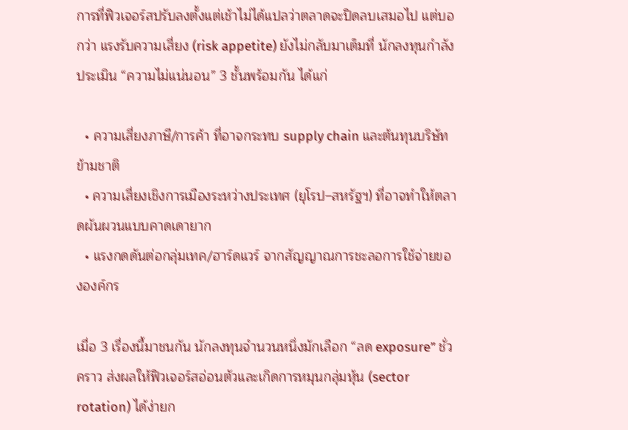การที่ฟิวเจอร์สปรับลงตั้งแต่เช้าไม่ได้แปลว่าตลาดจะปิดลบเสมอไป แต่บอกว่า แรงรับความเสี่ยง (risk appetite) ยังไม่กลับมาเต็มที่ นักลงทุนกำลังประเมิน “ความไม่แน่นอน” 3 ชั้นพร้อมกัน ได้แก่

  • ความเสี่ยงภาษี/การค้า ที่อาจกระทบ supply chain และต้นทุนบริษัทข้ามชาติ
  • ความเสี่ยงเชิงการเมืองระหว่างประเทศ (ยุโรป–สหรัฐฯ) ที่อาจทำให้ตลาดผันผวนแบบคาดเดายาก
  • แรงกดดันต่อกลุ่มเทค/ฮาร์ดแวร์ จากสัญญาณการชะลอการใช้จ่ายขององค์กร

เมื่อ 3 เรื่องนี้มาชนกัน นักลงทุนจำนวนหนึ่งมักเลือก “ลด exposure” ชั่วคราว ส่งผลให้ฟิวเจอร์สอ่อนตัวและเกิดการหมุนกลุ่มหุ้น (sector rotation) ได้ง่ายก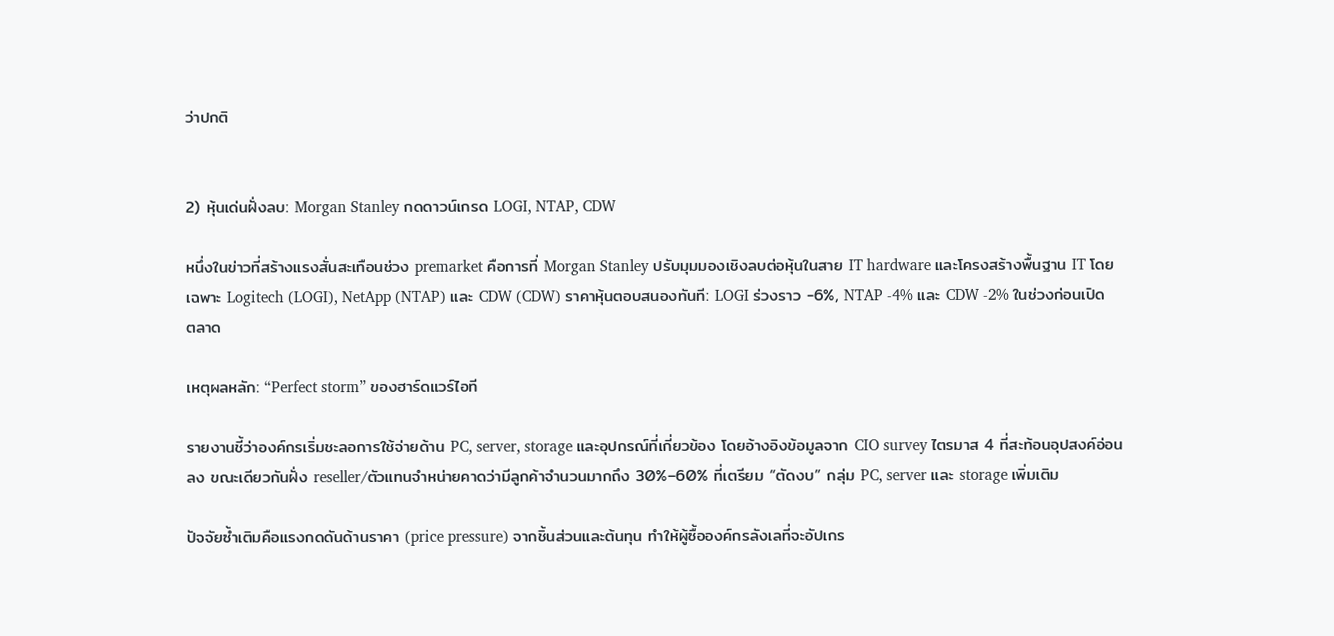ว่าปกติ


2) หุ้นเด่นฝั่งลบ: Morgan Stanley กดดาวน์เกรด LOGI, NTAP, CDW

หนึ่งในข่าวที่สร้างแรงสั่นสะเทือนช่วง premarket คือการที่ Morgan Stanley ปรับมุมมองเชิงลบต่อหุ้นในสาย IT hardware และโครงสร้างพื้นฐาน IT โดยเฉพาะ Logitech (LOGI), NetApp (NTAP) และ CDW (CDW) ราคาหุ้นตอบสนองทันที: LOGI ร่วงราว -6%, NTAP -4% และ CDW -2% ในช่วงก่อนเปิดตลาด

เหตุผลหลัก: “Perfect storm” ของฮาร์ดแวร์ไอที

รายงานชี้ว่าองค์กรเริ่มชะลอการใช้จ่ายด้าน PC, server, storage และอุปกรณ์ที่เกี่ยวข้อง โดยอ้างอิงข้อมูลจาก CIO survey ไตรมาส 4 ที่สะท้อนอุปสงค์อ่อนลง ขณะเดียวกันฝั่ง reseller/ตัวแทนจำหน่ายคาดว่ามีลูกค้าจำนวนมากถึง 30%–60% ที่เตรียม “ตัดงบ” กลุ่ม PC, server และ storage เพิ่มเติม

ปัจจัยซ้ำเติมคือแรงกดดันด้านราคา (price pressure) จากชิ้นส่วนและต้นทุน ทำให้ผู้ซื้อองค์กรลังเลที่จะอัปเกร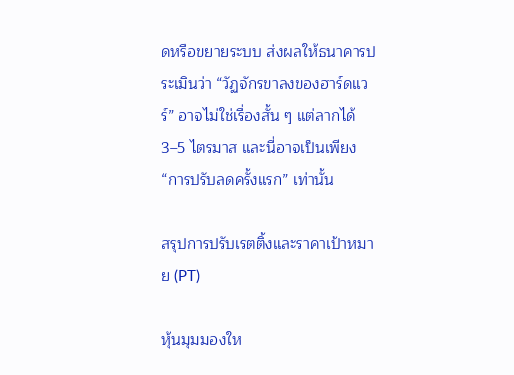ดหรือขยายระบบ ส่งผลให้ธนาคารประเมินว่า “วัฏจักรขาลงของฮาร์ดแวร์” อาจไม่ใช่เรื่องสั้น ๆ แต่ลากได้ 3–5 ไตรมาส และนี่อาจเป็นเพียง “การปรับลดครั้งแรก” เท่านั้น

สรุปการปรับเรตติ้งและราคาเป้าหมาย (PT)

หุ้นมุมมองให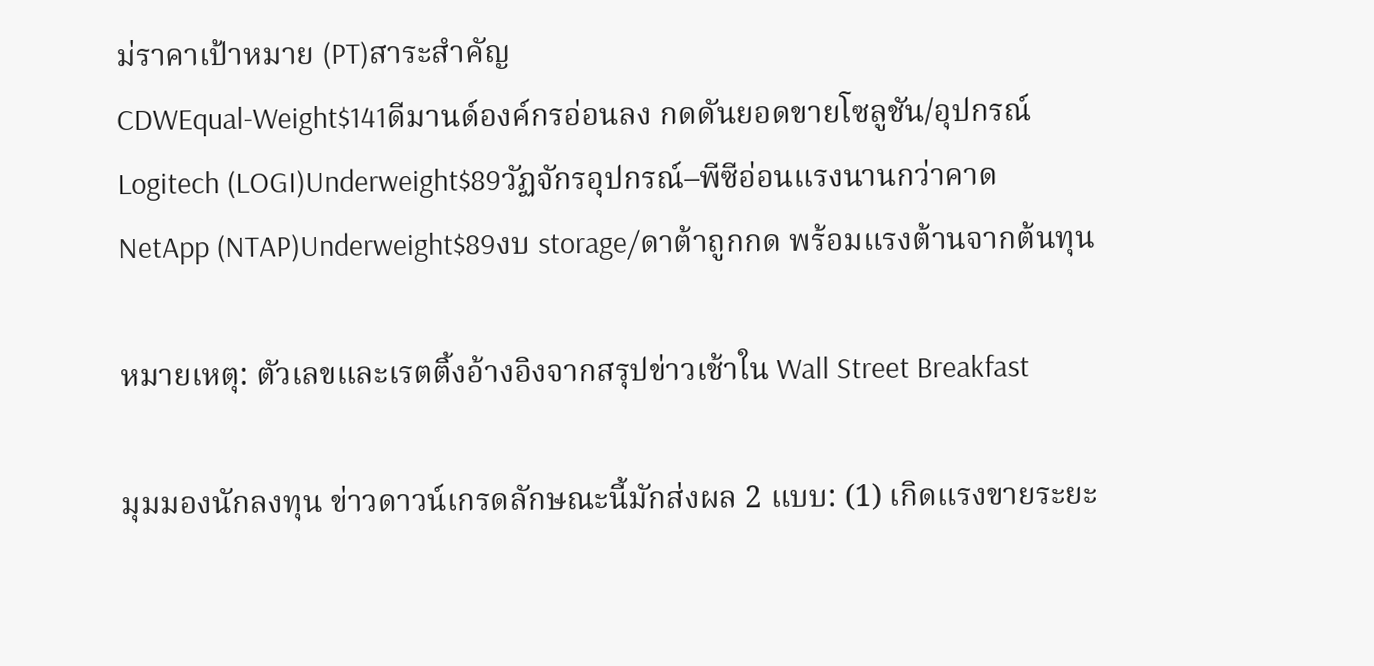ม่ราคาเป้าหมาย (PT)สาระสำคัญ
CDWEqual-Weight$141ดีมานด์องค์กรอ่อนลง กดดันยอดขายโซลูชัน/อุปกรณ์
Logitech (LOGI)Underweight$89วัฏจักรอุปกรณ์–พีซีอ่อนแรงนานกว่าคาด
NetApp (NTAP)Underweight$89งบ storage/ดาต้าถูกกด พร้อมแรงต้านจากต้นทุน

หมายเหตุ: ตัวเลขและเรตติ้งอ้างอิงจากสรุปข่าวเช้าใน Wall Street Breakfast

มุมมองนักลงทุน ข่าวดาวน์เกรดลักษณะนี้มักส่งผล 2 แบบ: (1) เกิดแรงขายระยะ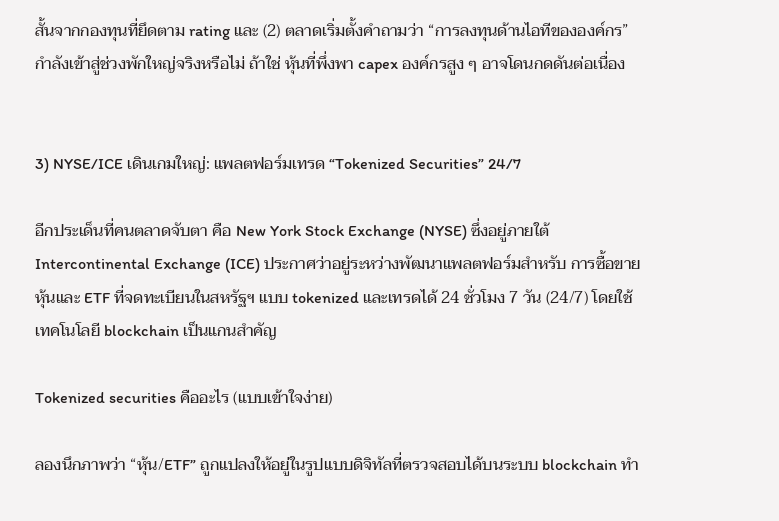สั้นจากกองทุนที่ยึดตาม rating และ (2) ตลาดเริ่มตั้งคำถามว่า “การลงทุนด้านไอทีขององค์กร” กำลังเข้าสู่ช่วงพักใหญ่จริงหรือไม่ ถ้าใช่ หุ้นที่พึ่งพา capex องค์กรสูง ๆ อาจโดนกดดันต่อเนื่อง


3) NYSE/ICE เดินเกมใหญ่: แพลตฟอร์มเทรด “Tokenized Securities” 24/7

อีกประเด็นที่คนตลาดจับตา คือ New York Stock Exchange (NYSE) ซึ่งอยู่ภายใต้ Intercontinental Exchange (ICE) ประกาศว่าอยู่ระหว่างพัฒนาแพลตฟอร์มสำหรับ การซื้อขายหุ้นและ ETF ที่จดทะเบียนในสหรัฐฯ แบบ tokenized และเทรดได้ 24 ชั่วโมง 7 วัน (24/7) โดยใช้เทคโนโลยี blockchain เป็นแกนสำคัญ

Tokenized securities คืออะไร (แบบเข้าใจง่าย)

ลองนึกภาพว่า “หุ้น/ETF” ถูกแปลงให้อยู่ในรูปแบบดิจิทัลที่ตรวจสอบได้บนระบบ blockchain ทำ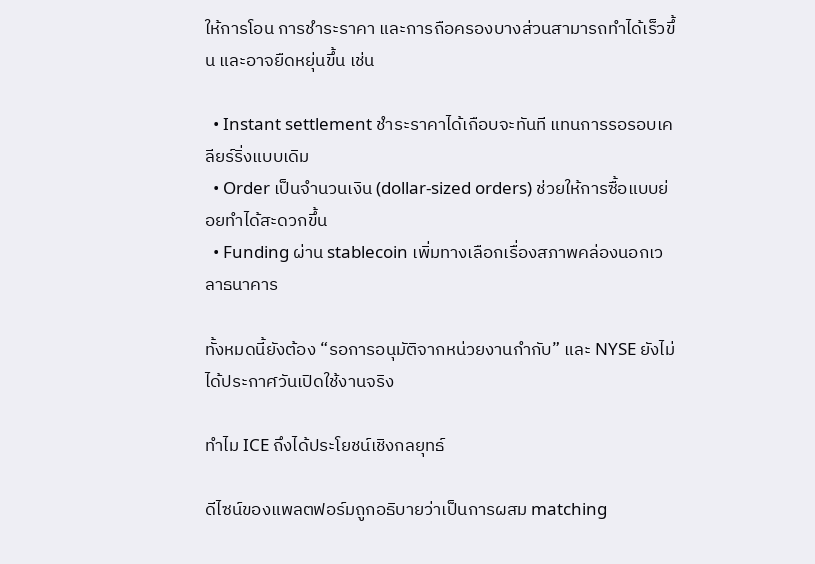ให้การโอน การชำระราคา และการถือครองบางส่วนสามารถทำได้เร็วขึ้น และอาจยืดหยุ่นขึ้น เช่น

  • Instant settlement ชำระราคาได้เกือบจะทันที แทนการรอรอบเคลียร์ริ่งแบบเดิม
  • Order เป็นจำนวนเงิน (dollar-sized orders) ช่วยให้การซื้อแบบย่อยทำได้สะดวกขึ้น
  • Funding ผ่าน stablecoin เพิ่มทางเลือกเรื่องสภาพคล่องนอกเวลาธนาคาร

ทั้งหมดนี้ยังต้อง “รอการอนุมัติจากหน่วยงานกำกับ” และ NYSE ยังไม่ได้ประกาศวันเปิดใช้งานจริง

ทำไม ICE ถึงได้ประโยชน์เชิงกลยุทธ์

ดีไซน์ของแพลตฟอร์มถูกอธิบายว่าเป็นการผสม matching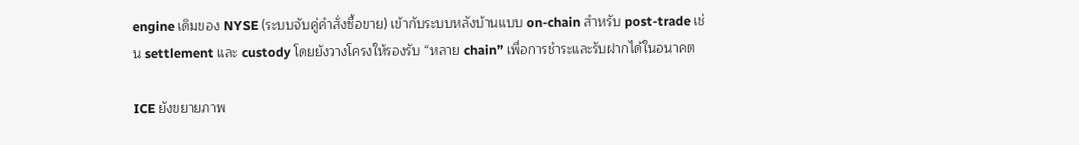engine เดิมของ NYSE (ระบบจับคู่คำสั่งซื้อขาย) เข้ากับระบบหลังบ้านแบบ on-chain สำหรับ post-trade เช่น settlement และ custody โดยยังวางโครงให้รองรับ “หลาย chain” เพื่อการชำระและรับฝากได้ในอนาคต

ICE ยังขยายภาพ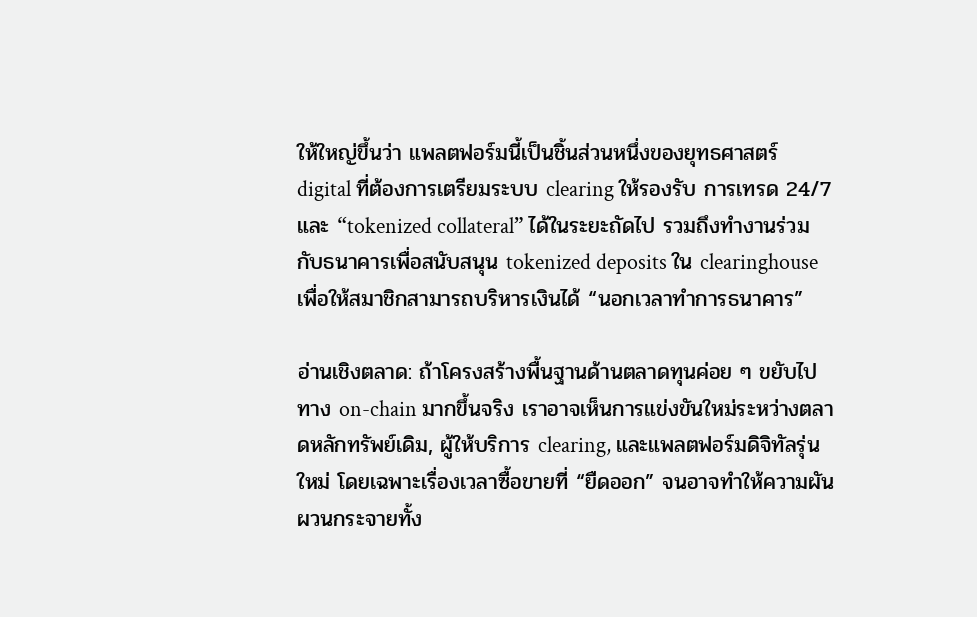ให้ใหญ่ขึ้นว่า แพลตฟอร์มนี้เป็นชิ้นส่วนหนึ่งของยุทธศาสตร์ digital ที่ต้องการเตรียมระบบ clearing ให้รองรับ การเทรด 24/7 และ “tokenized collateral” ได้ในระยะถัดไป รวมถึงทำงานร่วมกับธนาคารเพื่อสนับสนุน tokenized deposits ใน clearinghouse เพื่อให้สมาชิกสามารถบริหารเงินได้ “นอกเวลาทำการธนาคาร”

อ่านเชิงตลาด: ถ้าโครงสร้างพื้นฐานด้านตลาดทุนค่อย ๆ ขยับไปทาง on-chain มากขึ้นจริง เราอาจเห็นการแข่งขันใหม่ระหว่างตลาดหลักทรัพย์เดิม, ผู้ให้บริการ clearing, และแพลตฟอร์มดิจิทัลรุ่นใหม่ โดยเฉพาะเรื่องเวลาซื้อขายที่ “ยืดออก” จนอาจทำให้ความผันผวนกระจายทั้ง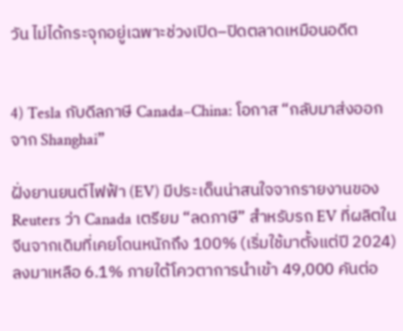วัน ไม่ได้กระจุกอยู่เฉพาะช่วงเปิด–ปิดตลาดเหมือนอดีต


4) Tesla กับดีลภาษี Canada–China: โอกาส “กลับมาส่งออกจาก Shanghai”

ฝั่งยานยนต์ไฟฟ้า (EV) มีประเด็นน่าสนใจจากรายงานของ Reuters ว่า Canada เตรียม “ลดภาษี” สำหรับรถ EV ที่ผลิตในจีนจากเดิมที่เคยโดนหนักถึง 100% (เริ่มใช้มาตั้งแต่ปี 2024) ลงมาเหลือ 6.1% ภายใต้โควตาการนำเข้า 49,000 คันต่อ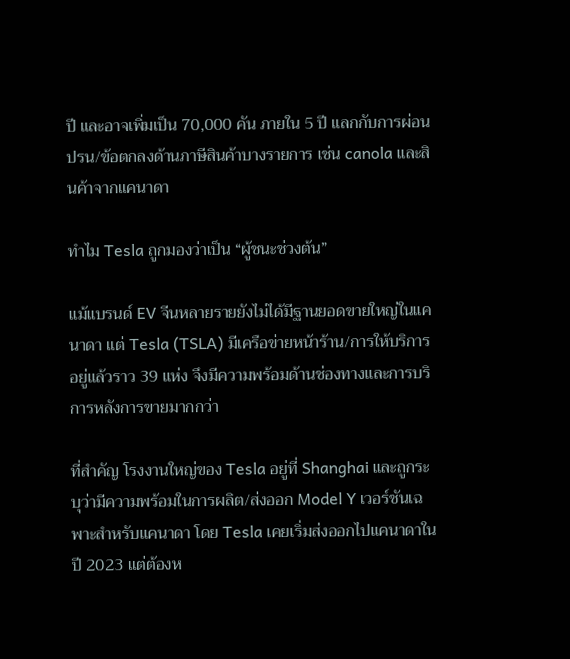ปี และอาจเพิ่มเป็น 70,000 คัน ภายใน 5 ปี แลกกับการผ่อนปรน/ข้อตกลงด้านภาษีสินค้าบางรายการ เช่น canola และสินค้าจากแคนาดา

ทำไม Tesla ถูกมองว่าเป็น “ผู้ชนะช่วงต้น”

แม้แบรนด์ EV จีนหลายรายยังไม่ได้มีฐานยอดขายใหญ่ในแคนาดา แต่ Tesla (TSLA) มีเครือข่ายหน้าร้าน/การให้บริการอยู่แล้วราว 39 แห่ง จึงมีความพร้อมด้านช่องทางและการบริการหลังการขายมากกว่า

ที่สำคัญ โรงงานใหญ่ของ Tesla อยู่ที่ Shanghai และถูกระบุว่ามีความพร้อมในการผลิต/ส่งออก Model Y เวอร์ชันเฉพาะสำหรับแคนาดา โดย Tesla เคยเริ่มส่งออกไปแคนาดาในปี 2023 แต่ต้องห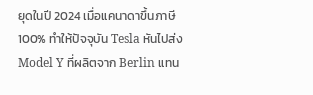ยุดในปี 2024 เมื่อแคนาดาขึ้นภาษี 100% ทำให้ปัจจุบัน Tesla หันไปส่ง Model Y ที่ผลิตจาก Berlin แทน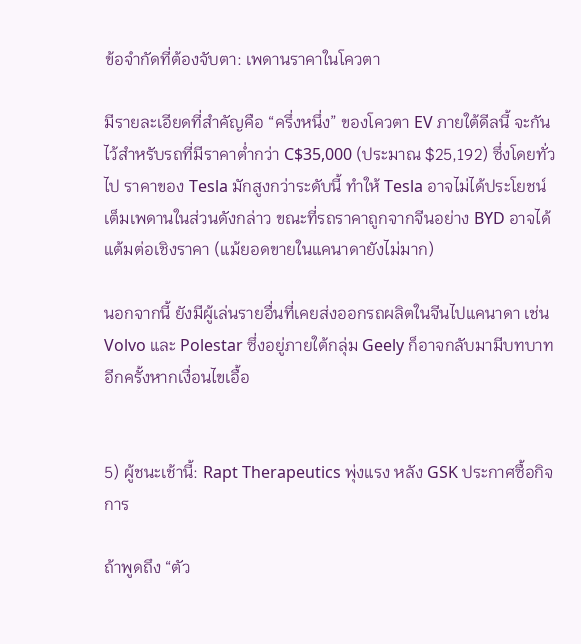ข้อจำกัดที่ต้องจับตา: เพดานราคาในโควตา

มีรายละเอียดที่สำคัญคือ “ครึ่งหนึ่ง” ของโควตา EV ภายใต้ดีลนี้ จะกันไว้สำหรับรถที่มีราคาต่ำกว่า C$35,000 (ประมาณ $25,192) ซึ่งโดยทั่วไป ราคาของ Tesla มักสูงกว่าระดับนี้ ทำให้ Tesla อาจไม่ได้ประโยชน์เต็มเพดานในส่วนดังกล่าว ขณะที่รถราคาถูกจากจีนอย่าง BYD อาจได้แต้มต่อเชิงราคา (แม้ยอดขายในแคนาดายังไม่มาก)

นอกจากนี้ ยังมีผู้เล่นรายอื่นที่เคยส่งออกรถผลิตในจีนไปแคนาดา เช่น Volvo และ Polestar ซึ่งอยู่ภายใต้กลุ่ม Geely ก็อาจกลับมามีบทบาทอีกครั้งหากเงื่อนไขเอื้อ


5) ผู้ชนะเช้านี้: Rapt Therapeutics พุ่งแรง หลัง GSK ประกาศซื้อกิจการ

ถ้าพูดถึง “ตัว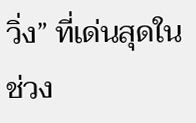วิ่ง” ที่เด่นสุดในช่วง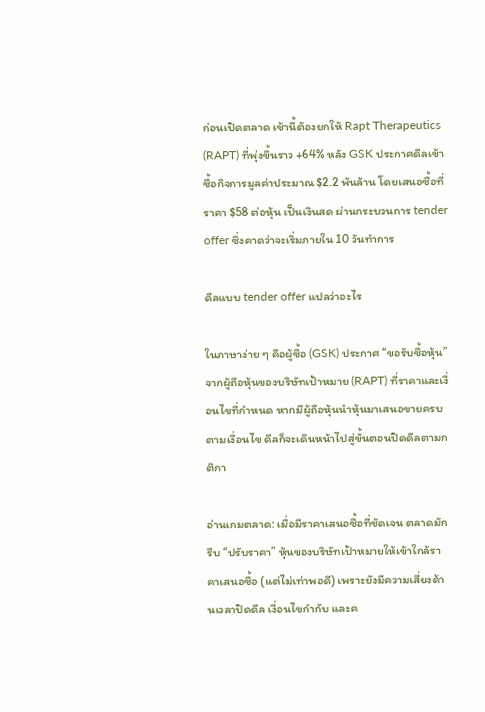ก่อนเปิดตลาด เช้านี้ต้องยกให้ Rapt Therapeutics (RAPT) ที่พุ่งขึ้นราว +64% หลัง GSK ประกาศดีลเข้าซื้อกิจการมูลค่าประมาณ $2.2 พันล้าน โดยเสนอซื้อที่ราคา $58 ต่อหุ้น เป็นเงินสด ผ่านกระบวนการ tender offer ซึ่งคาดว่าจะเริ่มภายใน 10 วันทำการ

ดีลแบบ tender offer แปลว่าอะไร

ในภาษาง่าย ๆ คือผู้ซื้อ (GSK) ประกาศ “ขอรับซื้อหุ้น” จากผู้ถือหุ้นของบริษัทเป้าหมาย (RAPT) ที่ราคาและเงื่อนไขที่กำหนด หากมีผู้ถือหุ้นนำหุ้นมาเสนอขายครบตามเงื่อนไข ดีลก็จะเดินหน้าไปสู่ขั้นตอนปิดดีลตามกติกา

อ่านเกมตลาด: เมื่อมีราคาเสนอซื้อที่ชัดเจน ตลาดมักรีบ “ปรับราคา” หุ้นของบริษัทเป้าหมายให้เข้าใกล้ราคาเสนอซื้อ (แต่ไม่เท่าพอดี) เพราะยังมีความเสี่ยงด้านเวลาปิดดีล เงื่อนไขกำกับ และค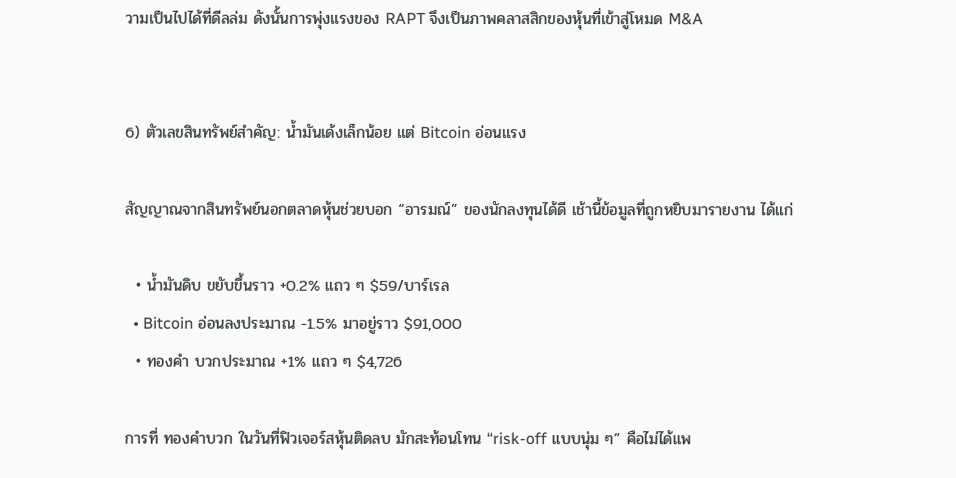วามเป็นไปได้ที่ดีลล่ม ดังนั้นการพุ่งแรงของ RAPT จึงเป็นภาพคลาสสิกของหุ้นที่เข้าสู่โหมด M&A


6) ตัวเลขสินทรัพย์สำคัญ: น้ำมันเด้งเล็กน้อย แต่ Bitcoin อ่อนแรง

สัญญาณจากสินทรัพย์นอกตลาดหุ้นช่วยบอก “อารมณ์” ของนักลงทุนได้ดี เช้านี้ข้อมูลที่ถูกหยิบมารายงาน ได้แก่

  • น้ำมันดิบ ขยับขึ้นราว +0.2% แถว ๆ $59/บาร์เรล
  • Bitcoin อ่อนลงประมาณ -1.5% มาอยู่ราว $91,000
  • ทองคำ บวกประมาณ +1% แถว ๆ $4,726

การที่ ทองคำบวก ในวันที่ฟิวเจอร์สหุ้นติดลบ มักสะท้อนโทน “risk-off แบบนุ่ม ๆ” คือไม่ได้แพ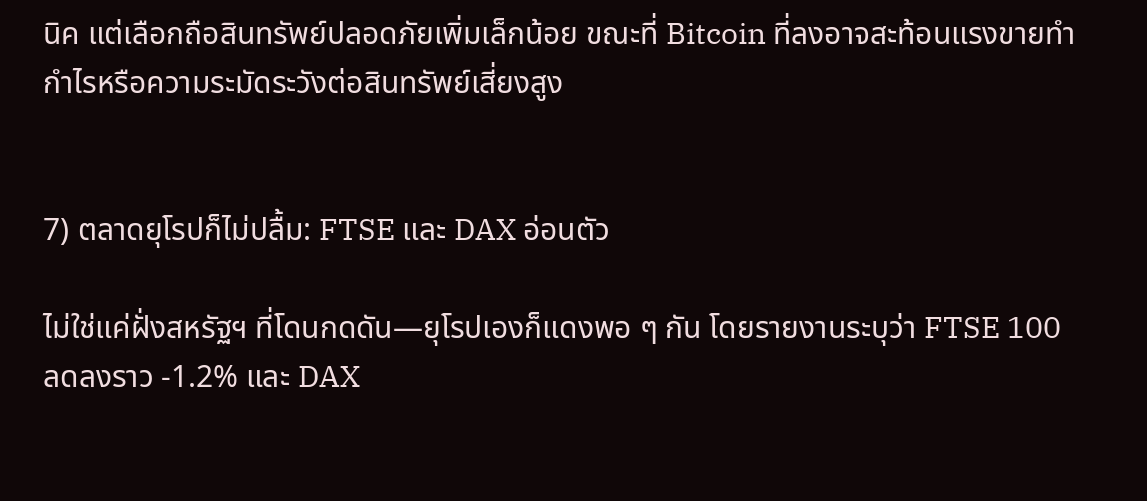นิค แต่เลือกถือสินทรัพย์ปลอดภัยเพิ่มเล็กน้อย ขณะที่ Bitcoin ที่ลงอาจสะท้อนแรงขายทำกำไรหรือความระมัดระวังต่อสินทรัพย์เสี่ยงสูง


7) ตลาดยุโรปก็ไม่ปลื้ม: FTSE และ DAX อ่อนตัว

ไม่ใช่แค่ฝั่งสหรัฐฯ ที่โดนกดดัน—ยุโรปเองก็แดงพอ ๆ กัน โดยรายงานระบุว่า FTSE 100 ลดลงราว -1.2% และ DAX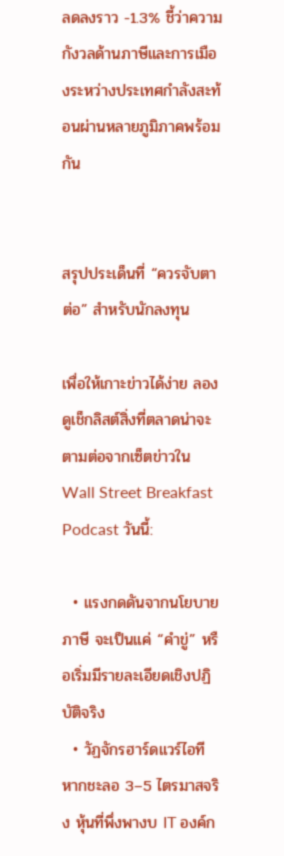ลดลงราว -1.3% ชี้ว่าความกังวลด้านภาษีและการเมืองระหว่างประเทศกำลังสะท้อนผ่านหลายภูมิภาคพร้อมกัน


สรุปประเด็นที่ “ควรจับตาต่อ” สำหรับนักลงทุน

เพื่อให้เกาะข่าวได้ง่าย ลองดูเช็กลิสต์สิ่งที่ตลาดน่าจะตามต่อจากเซ็ตข่าวใน Wall Street Breakfast Podcast วันนี้:

  • แรงกดดันจากนโยบายภาษี จะเป็นแค่ “คำขู่” หรือเริ่มมีรายละเอียดเชิงปฏิบัติจริง
  • วัฏจักรฮาร์ดแวร์ไอที หากชะลอ 3–5 ไตรมาสจริง หุ้นที่พึ่งพางบ IT องค์ก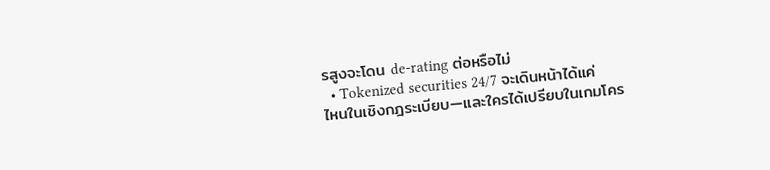รสูงจะโดน de-rating ต่อหรือไม่
  • Tokenized securities 24/7 จะเดินหน้าได้แค่ไหนในเชิงกฎระเบียบ—และใครได้เปรียบในเกมโคร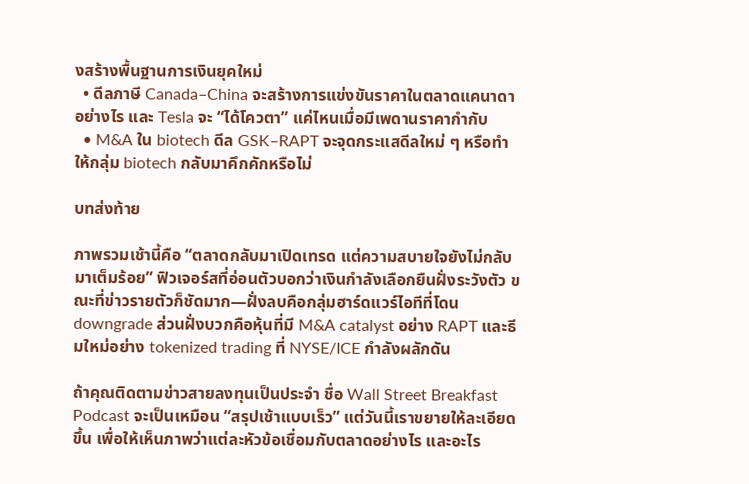งสร้างพื้นฐานการเงินยุคใหม่
  • ดีลภาษี Canada–China จะสร้างการแข่งขันราคาในตลาดแคนาดาอย่างไร และ Tesla จะ “ได้โควตา” แค่ไหนเมื่อมีเพดานราคากำกับ
  • M&A ใน biotech ดีล GSK–RAPT จะจุดกระแสดีลใหม่ ๆ หรือทำให้กลุ่ม biotech กลับมาคึกคักหรือไม่

บทส่งท้าย

ภาพรวมเช้านี้คือ “ตลาดกลับมาเปิดเทรด แต่ความสบายใจยังไม่กลับมาเต็มร้อย” ฟิวเจอร์สที่อ่อนตัวบอกว่าเงินกำลังเลือกยืนฝั่งระวังตัว ขณะที่ข่าวรายตัวก็ชัดมาก—ฝั่งลบคือกลุ่มฮาร์ดแวร์ไอทีที่โดน downgrade ส่วนฝั่งบวกคือหุ้นที่มี M&A catalyst อย่าง RAPT และธีมใหม่อย่าง tokenized trading ที่ NYSE/ICE กำลังผลักดัน

ถ้าคุณติดตามข่าวสายลงทุนเป็นประจำ ชื่อ Wall Street Breakfast Podcast จะเป็นเหมือน “สรุปเช้าแบบเร็ว” แต่วันนี้เราขยายให้ละเอียดขึ้น เพื่อให้เห็นภาพว่าแต่ละหัวข้อเชื่อมกับตลาดอย่างไร และอะไร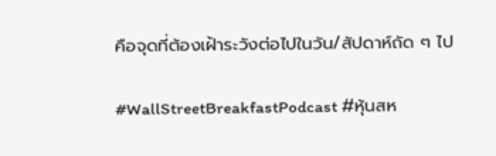คือจุดที่ต้องเฝ้าระวังต่อไปในวัน/สัปดาห์ถัด ๆ ไป

#WallStreetBreakfastPodcast #หุ้นสห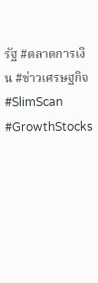รัฐ #ตลาดการเงิน #ข่าวเศรษฐกิจ #SlimScan #GrowthStocks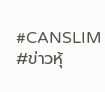#CANSLIM #ข่าวหุ้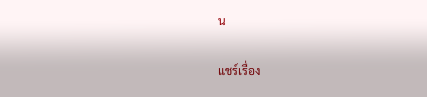น

แชร์เรื่อง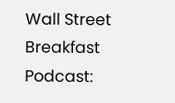Wall Street Breakfast Podcast: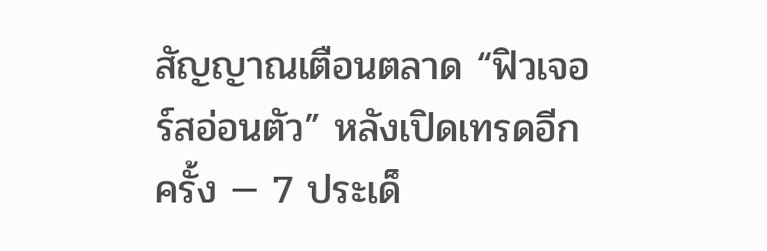สัญญาณเตือนตลาด “ฟิวเจอร์สอ่อนตัว” หลังเปิดเทรดอีกครั้ง — 7 ประเด็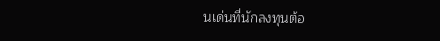นเด่นที่นักลงทุนต้อ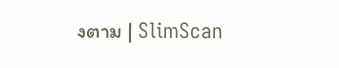งตาม | SlimScan